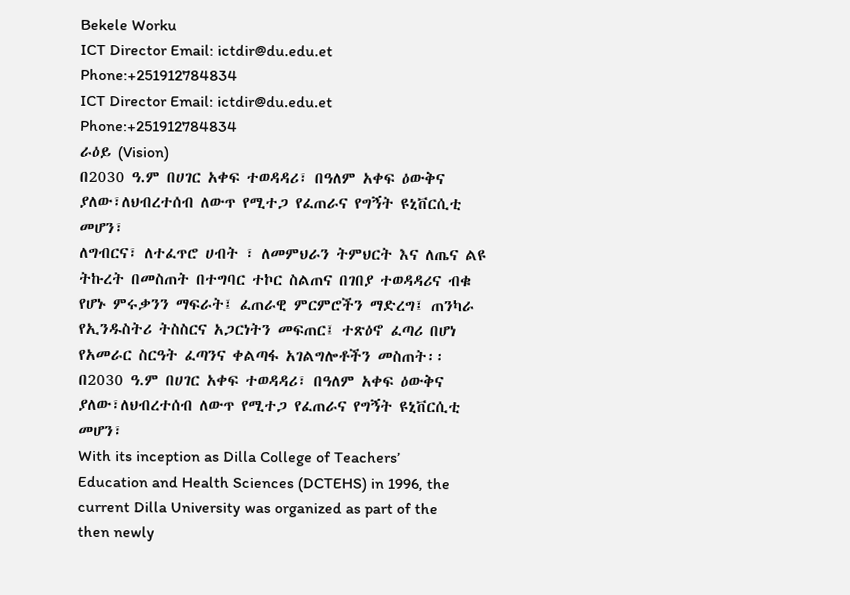Bekele Worku
ICT Director Email: ictdir@du.edu.et Phone:+251912784834
ICT Director Email: ictdir@du.edu.et Phone:+251912784834
ራዕይ (Vision)
በ2030 ዓ.ም በሀገር አቀፍ ተወዳዳሪ፣ በዓለም አቀፍ ዕውቅና ያለው፣ለህብረተሰብ ለውጥ የሚተጋ የፈጠራና የግኝት ዩኒቨርሲቲ መሆን፣
ለግብርና፣ ለተፈጥሮ ሀብት ፣ ለመምህራን ትምህርት እና ለጤና ልዩ ትኩረት በመስጠት በተግባር ተኮር ስልጠና በገበያ ተወዳዳሪና ብቁ የሆኑ ምሩቃንን ማፍራት፤ ፈጠራዊ ምርምሮችን ማድረግ፤ ጠንካራ የኢንዱስትሪ ትስስርና አጋርነትን መፍጠር፤ ተጽዕኖ ፈጣሪ በሆነ የአመራር ስርዓት ፈጣንና ቀልጣፋ አገልግሎቶችን መስጠት፡፡
በ2030 ዓ.ም በሀገር አቀፍ ተወዳዳሪ፣ በዓለም አቀፍ ዕውቅና ያለው፣ለህብረተሰብ ለውጥ የሚተጋ የፈጠራና የግኝት ዩኒቨርሲቲ መሆን፣
With its inception as Dilla College of Teachers’ Education and Health Sciences (DCTEHS) in 1996, the current Dilla University was organized as part of the then newly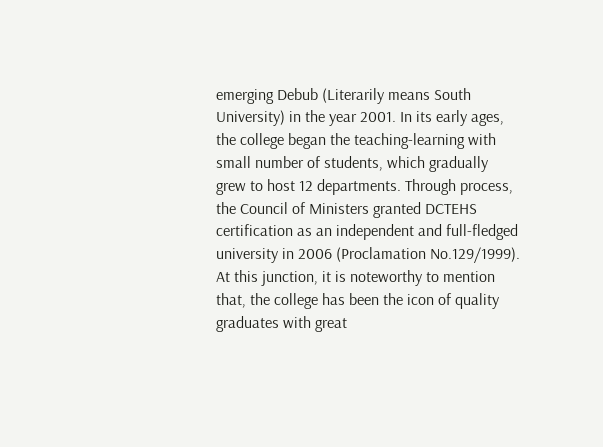emerging Debub (Literarily means South University) in the year 2001. In its early ages, the college began the teaching-learning with small number of students, which gradually grew to host 12 departments. Through process, the Council of Ministers granted DCTEHS certification as an independent and full-fledged university in 2006 (Proclamation No.129/1999). At this junction, it is noteworthy to mention that, the college has been the icon of quality graduates with great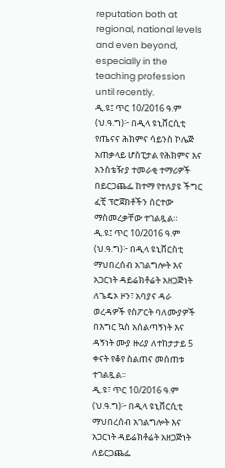reputation both at regional, national levels and even beyond, especially in the teaching profession until recently.
ዲ.ዩ፤ ጥር 10/2016 ዓ.ም (ህ.ዓ.ግ)፦ በዲላ ዩኒቨርሲቲ የጤናና ሕክምና ሳይንስ ኮሌጅ አጠቃላይ ሆስፒታል የሕክምና እና አንስቴዥያ ተመራቂ ተማሪዎች በይርጋጨፌ ከተማ የተለያዩ ችግር ፈቺ ፕሮጀክቶችን ሰርተው ማስመረቃቸው ተገልጿል።
ዲ.ዩ፤ ጥር 10/2016 ዓ.ም (ህ.ዓ.ግ)፦ በዲላ ዩኒቨርስቲ ማህበረሰብ አገልግሎት እና አጋርነት ዳይሬክቶሬት አዘጋጅነት ለጌዴኦ ዞን፣ አባያና ዳራ ወረዳዎች የስፖርት ባለሙያዎች በእግር ኳስ አሰልጣኝነት እና ዳኝነት ሙያ ዙሪያ ለተከታታይ 5 ቀናት የቆየ ስልጠና መሰጠቱ ተገልጿል፡፡
ዲ.ዩ፣ ጥር 10/2016 ዓ.ም (ህ.ዓ.ግ)፦ በዲላ ዩኒቨርሲቲ ማህበረሰብ አገልግሎት እና አጋርነት ዳይሬክቶሬት አዘጋጅነት ለይርጋጨፌ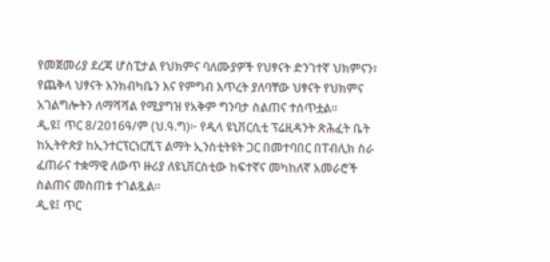የመጀመሪያ ደረጃ ሆስፒታል የህክምና ባለሙያዎች የህፃናት ድንገተኛ ህክምናን፣ የጨቅላ ህፃናት እንክብካቤን እና የምግብ እጥረት ያለባቸው ህፃናት የህክምና አገልግሎትን ለማሻሻል የሚያግዝ የአቅም ግንባታ ስልጠና ተሰጥቷል።
ዲ.ዩ፤ ጥር 8/2016ዓ/ም (ህ.ዓ.ግ)፦ የዲላ ዩኒቨርሲቲ ፕሬዚዳንት ጽሕፈት ቤት ከኢትዮጵያ ከኢንተርፕርነርሺፕ ልማት ኢንስቲትዩት ጋር በመተባበር በፐብሊክ ስራ ፈጠራና ተቋማዊ ለውጥ ዙሪያ ለዩኒቨርስቲው ከፍተኛና መካከለኛ አመራሮች ስልጠና መስጠቱ ተገልጿል።
ዲ.ዩ፤ ጥር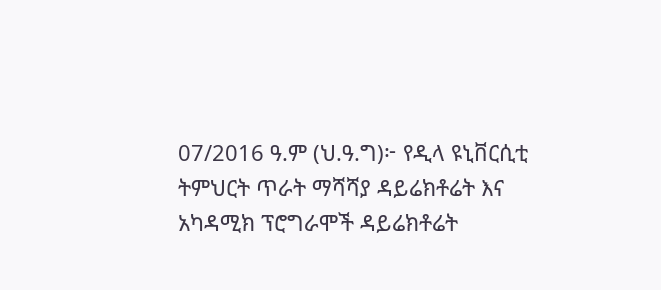07/2016 ዓ.ም (ህ.ዓ.ግ)፦ የዲላ ዩኒቨርሲቲ ትምህርት ጥራት ማሻሻያ ዳይሬክቶሬት እና አካዳሚክ ፕሮግራሞች ዳይሬክቶሬት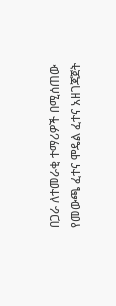በጋራ ለተመራቂ ተማሪዎች በሚሰጠው የመውጫ ፈተና ሞዴል ፈተና አዘገጃጀት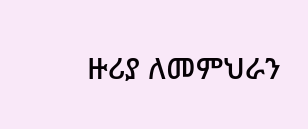ዙሪያ ለመምህራን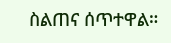ስልጠና ሰጥተዋል።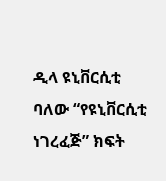ዲላ ዩኒቨርሲቲ ባለው “የዩኒቨርሲቲ ነገረፈጅ” ክፍት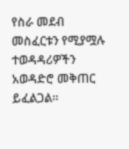የስራ መደብ መስፈርቱን የሚያሟሉ ተወዳዳሪዎችን አወዳድሮ መቅጠር ይፈልጋል።